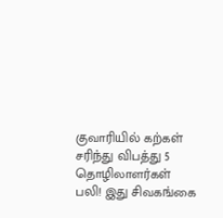குவாரியில் கற்கள் சரிந்து விபத்து 5 தொழிலாளர்கள் பலி! இது சிவகங்கை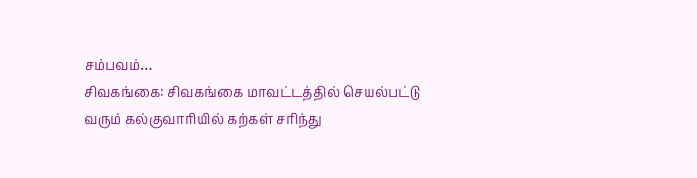சம்பவம்…
சிவகங்கை: சிவகங்கை மாவட்டத்தில் செயல்பட்டு வரும் கல்குவாரியில் கற்கள் சரிந்து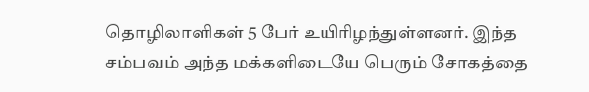தொழிலாளிகள் 5 பேர் உயிரிழந்துள்ளனர். இந்த சம்பவம் அந்த மக்களிடையே பெரும் சோகத்தை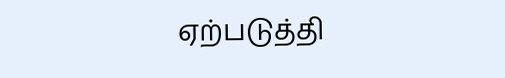ஏற்படுத்தி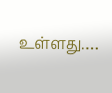உள்ளது.…